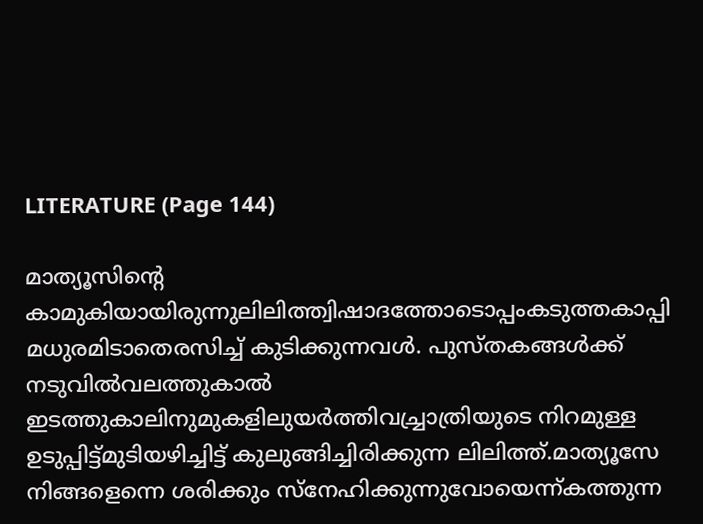LITERATURE (Page 144)

മാത്യൂസിൻ്റെ കാമുകിയായിരുന്നുലിലിത്ത്വിഷാദത്തോടൊപ്പംകടുത്തകാപ്പി മധുരമിടാതെരസിച്ച് കുടിക്കുന്നവൾ. പുസ്തകങ്ങൾക്ക് നടുവിൽവലത്തുകാൽ ഇടത്തുകാലിനുമുകളിലുയർത്തിവച്ച്രാത്രിയുടെ നിറമുള്ള ഉടുപ്പിട്ട്മുടിയഴിച്ചിട്ട് കുലുങ്ങിച്ചിരിക്കുന്ന ലിലിത്ത്.മാത്യൂസേ നിങ്ങളെന്നെ ശരിക്കും സ്നേഹിക്കുന്നുവോയെന്ന്കത്തുന്ന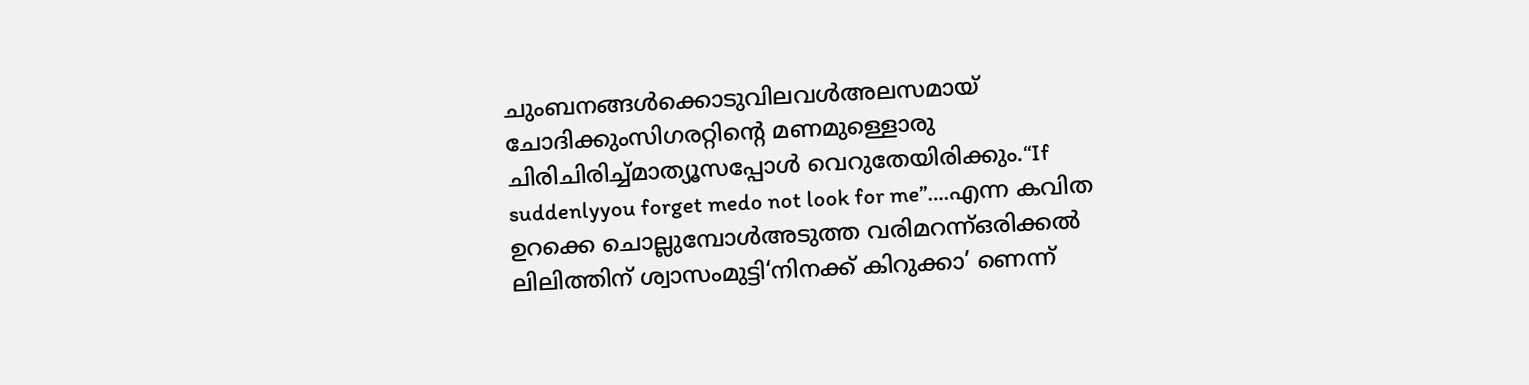ചുംബനങ്ങൾക്കൊടുവിലവൾഅലസമായ് ചോദിക്കുംസിഗരറ്റിൻ്റെ മണമുള്ളൊരു ചിരിചിരിച്ച്മാത്യൂസപ്പോൾ വെറുതേയിരിക്കും.“If suddenlyyou forget medo not look for me”….എന്ന കവിത ഉറക്കെ ചൊല്ലുമ്പോൾഅടുത്ത വരിമറന്ന്ഒരിക്കൽ ലിലിത്തിന് ശ്വാസംമുട്ടി‘നിനക്ക് കിറുക്കാ’ ണെന്ന്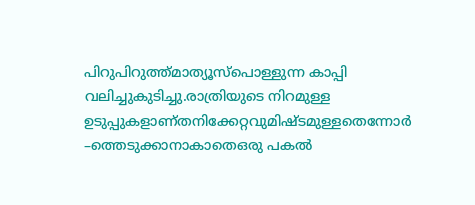പിറുപിറുത്ത്മാത്യൂസ്പൊള്ളുന്ന കാപ്പി വലിച്ചുകുടിച്ചു.രാത്രിയുടെ നിറമുള്ള ഉടുപ്പുകളാണ്തനിക്കേറ്റവുമിഷ്ടമുള്ളതെന്നോർ –ത്തെടുക്കാനാകാതെഒരു പകൽ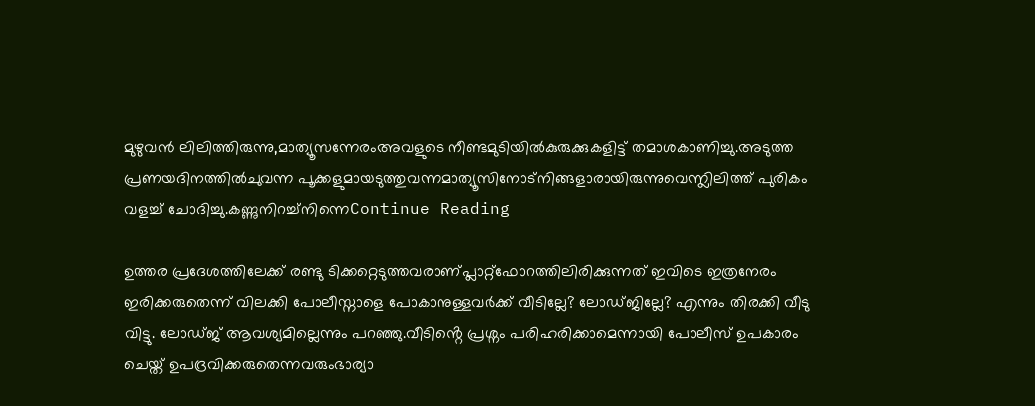മുഴുവൻ ലിലിത്തിരുന്നു,മാത്യൂസന്നേരംഅവളുടെ നീണ്ടമുടിയിൽകുരുക്കുകളിട്ട് തമാശകാണിച്ചു.അടുത്ത പ്രണയദിനത്തിൽചുവന്ന പൂക്കളുമായടുത്തുവന്നമാത്യൂസിനോട്നിങ്ങളാരായിരുന്നുവെന്ന്ലിലിത്ത് പുരികം വളച്ച് ചോദിച്ചു.കണ്ണുനിറച്ച്നിന്നെContinue Reading

ഉത്തര പ്രദേശത്തിലേക്ക് രണ്ടു ടിക്കറ്റെടുത്തവരാണ്പ്ലാറ്റ്ഫോറത്തിലിരിക്കുന്നത് ഇവിടെ ഇത്രനേരം ഇരിക്കരുതെന്ന് വിലക്കി പോലീസ്നാളെ പോകാനുള്ളവർക്ക് വീടില്ലേ? ലോഡ്ജില്ലേ? എന്നും തിരക്കി വീടു വിട്ടു. ലോഡ്ജ് ആവശ്യമില്ലെന്നും പറഞ്ഞു.വീടിൻ്റെ പ്രശ്നം പരിഹരിക്കാമെന്നായി പോലീസ് ഉപകാരം ചെയ്ത് ഉപദ്രവിക്കരുതെന്നവരുംഭാര്യാ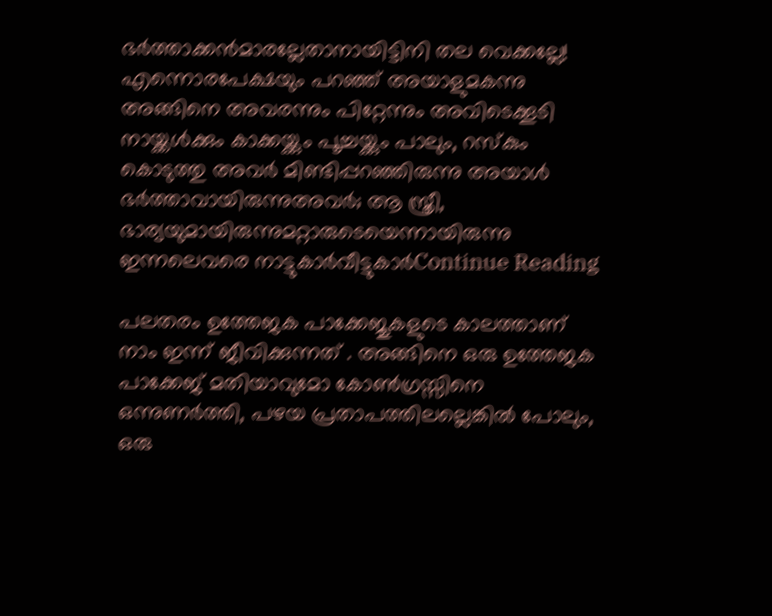ഭർത്താക്കൻമാരല്ലേതാനായിട്ടിനി തല വെക്കല്ലേ! എന്നൊരപേക്ഷയും പറഞ്ഞ് അയാളുമകന്നു അങ്ങിനെ അവരന്നും പിറ്റേന്നും അവിടെക്കൂടി നായ്ക്കൾക്കും കാക്കയ്ക്കും പൂച്ചയ്ക്കും പാലും, റസ്കും കൊടുത്തു അവർ മിണ്ടിപ്പറഞ്ഞിരുന്നു അയാൾ ഭർത്താവായിരുന്നുഅവർ; ആ സ്ത്രീ, ഭാര്യയുമായിരുന്നുമറ്റാരുടെയെന്നായിരുന്നു ഇന്നലെവരെ നാട്ടുകാർവീട്ടുകാർContinue Reading

പലതരം ഉത്തേജക പാക്കേജുകളുടെ കാലത്താണ് നാം ഇന്ന് ജീവിക്കുന്നത് . അങ്ങിനെ ഒരു ഉത്തേജക പാക്കേജ് മതിയാവുമോ കോൺഗ്രസ്സിനെ ഒന്നുണർത്തി, പഴയ പ്രതാപത്തിലല്ലെങ്കിൽ പോലും, ഒരു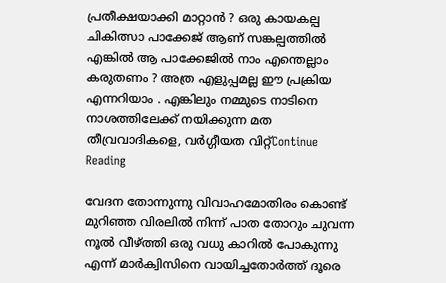പ്രതീക്ഷയാക്കി മാറ്റാൻ ? ഒരു കായകല്പ ചികിത്സാ പാക്കേജ് ആണ് സങ്കല്പത്തിൽ എങ്കിൽ ആ പാക്കേജിൽ നാം എന്തെല്ലാം കരുതണം ? അത്ര എളുപ്പമല്ല ഈ പ്രക്രിയ എന്നറിയാം . എങ്കിലും നമ്മുടെ നാടിനെ നാശത്തിലേക്ക് നയിക്കുന്ന മത തീവ്രവാദികളെ, വർഗ്ഗീയത വിറ്റ്Continue Reading

വേദന തോന്നുന്നു വിവാഹമോതിരം കൊണ്ട് മുറിഞ്ഞ വിരലിൽ നിന്ന് പാത തോറും ചുവന്ന നൂൽ വീഴ്ത്തി ഒരു വധു കാറിൽ പോകുന്നു എന്ന് മാർക്വിസിനെ വായിച്ചതോർത്ത് ദൂരെ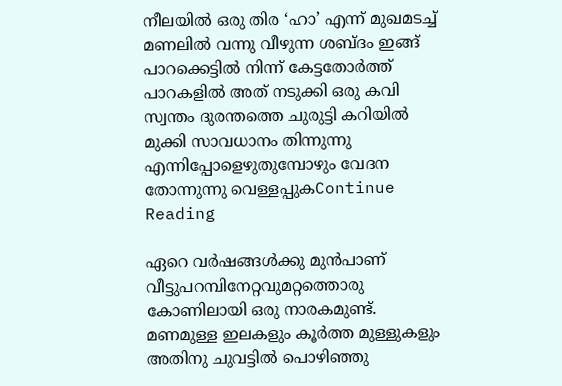നീലയിൽ ഒരു തിര ‘ഹാ’ എന്ന് മുഖമടച്ച് മണലിൽ വന്നു വീഴുന്ന ശബ്ദം ഇങ്ങ് പാറക്കെട്ടിൽ നിന്ന് കേട്ടതോർത്ത് പാറകളിൽ അത് നടുക്കി ഒരു കവി സ്വന്തം ദുരന്തത്തെ ചുരുട്ടി കറിയിൽ മുക്കി സാവധാനം തിന്നുന്നു എന്നിപ്പോളെഴുതുമ്പോഴും വേദന തോന്നുന്നു വെള്ളപ്പുകContinue Reading

ഏറെ വർഷങ്ങൾക്കു മുൻപാണ് വീട്ടുപറമ്പിനേറ്റവുമറ്റത്തൊരു കോണിലായി ഒരു നാരകമുണ്ട്. മണമുള്ള ഇലകളും കൂർത്ത മുള്ളുകളും അതിനു ചുവട്ടിൽ പൊഴിഞ്ഞു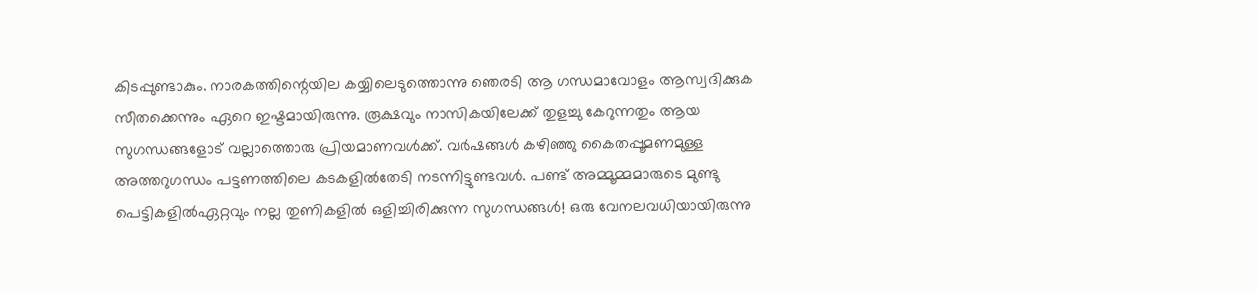കിടപ്പുണ്ടാകും. നാരകത്തിന്റെയില കയ്യിലെടുത്തൊന്നു ഞെരടി ആ ഗന്ധമാവോളം ആസ്വദിക്കുക സീതക്കെന്നും ഏറെ ഇഷ്ടമായിരുന്നു. രൂക്ഷവും നാസികയിലേക്ക് തുളച്ചു കേറുന്നതും ആയ സുഗന്ധങ്ങളോട് വല്ലാത്തൊരു പ്രിയമാണവൾക്ക്. വർഷങ്ങൾ കഴിഞ്ഞു കൈതപ്പൂമണമുള്ള അത്തറുഗന്ധം പട്ടണത്തിലെ കടകളിൽതേടി നടന്നിട്ടുണ്ടവൾ. പണ്ട് അമ്മൂമ്മമാരുടെ മുണ്ടു പെട്ടികളിൽഏറ്റവും നല്ല തുണികളിൽ ഒളിച്ചിരിക്കുന്ന സുഗന്ധങ്ങൾ! ഒരു വേനലവധിയായിരുന്നു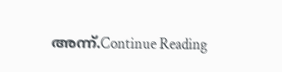അന്ന്.Continue Reading